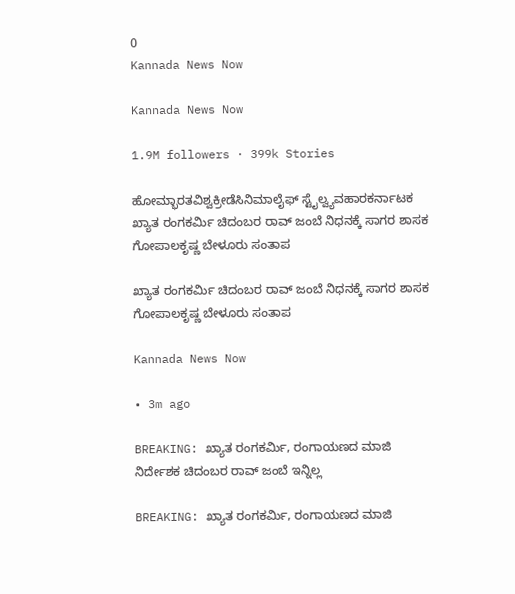0
Kannada News Now

Kannada News Now

1.9M followers · 399k Stories

ಹೋಮ್ಭಾರತವಿಶ್ವಕ್ರೀಡೆಸಿನಿಮಾಲೈಫ್ ಸ್ಟೈಲ್ವ್ಯವಹಾರಕರ್ನಾಟಕ
ಖ್ಯಾತ ರಂಗಕರ್ಮಿ ಚಿದಂಬರ ರಾವ್ ಜಂಬೆ ನಿಧನಕ್ಕೆ ಸಾಗರ ಶಾಸಕ ಗೋಪಾಲಕೃಷ್ಣ ಬೇಳೂರು ಸಂತಾಪ

ಖ್ಯಾತ ರಂಗಕರ್ಮಿ ಚಿದಂಬರ ರಾವ್ ಜಂಬೆ ನಿಧನಕ್ಕೆ ಸಾಗರ ಶಾಸಕ ಗೋಪಾಲಕೃಷ್ಣ ಬೇಳೂರು ಸಂತಾಪ

Kannada News Now

• 3m ago

BREAKING: ಖ್ಯಾತ ರಂಗಕರ್ಮಿ, ರಂಗಾಯಣದ ಮಾಜಿ ನಿರ್ದೇಶಕ ಚಿದಂಬರ ರಾವ್ ಜಂಬೆ ಇನ್ನಿಲ್ಲ

BREAKING: ಖ್ಯಾತ ರಂಗಕರ್ಮಿ, ರಂಗಾಯಣದ ಮಾಜಿ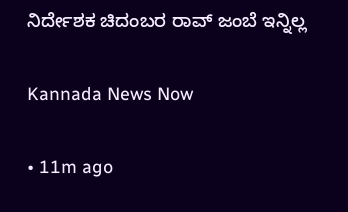ನಿರ್ದೇಶಕ ಚಿದಂಬರ ರಾವ್ ಜಂಬೆ ಇನ್ನಿಲ್ಲ

Kannada News Now

• 11m ago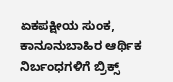ಏಕಪಕ್ಷೀಯ ಸುಂಕ, ಕಾನೂನುಬಾಹಿರ ಆರ್ಥಿಕ ನಿರ್ಬಂಧಗಳಿಗೆ ಬ್ರಿಕ್ಸ್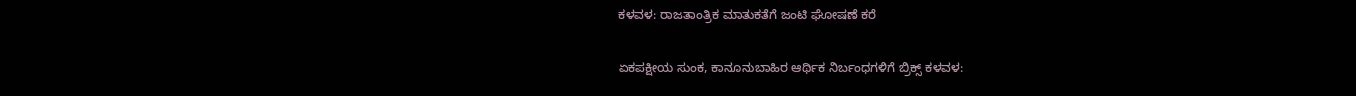ಕಳವಳ: ರಾಜತಾಂತ್ರಿಕ ಮಾತುಕತೆಗೆ ಜಂಟಿ ಘೋಷಣೆ ಕರೆ

ಏಕಪಕ್ಷೀಯ ಸುಂಕ, ಕಾನೂನುಬಾಹಿರ ಆರ್ಥಿಕ ನಿರ್ಬಂಧಗಳಿಗೆ ಬ್ರಿಕ್ಸ್ ಕಳವಳ: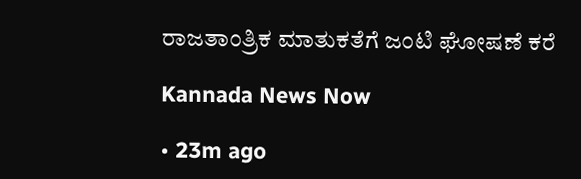ರಾಜತಾಂತ್ರಿಕ ಮಾತುಕತೆಗೆ ಜಂಟಿ ಘೋಷಣೆ ಕರೆ

Kannada News Now

• 23m ago